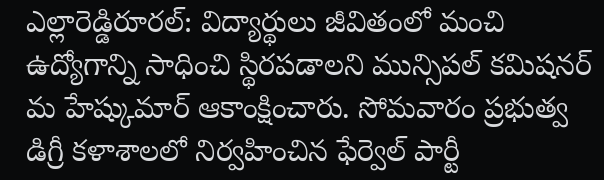ఎల్లారెడ్డిరూరల్: విద్యార్థులు జీవితంలో మంచి ఉద్యోగాన్ని సాధించి స్థిరపడాలని మున్సిపల్ కమిషనర్ మ హేష్కుమార్ ఆకాంక్షించారు. సోమవారం ప్రభుత్వ డిగ్రీ కళాశాలలో నిర్వహించిన ఫేర్వెల్ పార్టీ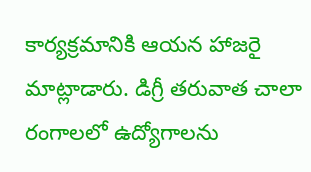కార్యక్రమానికి ఆయన హాజరై మాట్లాడారు. డిగ్రీ తరువాత చాలా రంగాలలో ఉద్యోగాలను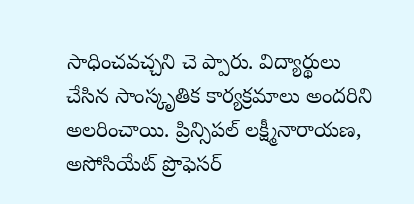సాధించవచ్చని చె ప్పారు. విద్యార్థులు చేసిన సాంస్కృతిక కార్యక్రమాలు అందరిని అలరించాయి. ప్రిన్సిపల్ లక్ష్మీనారాయణ, అసోసియేట్ ప్రొఫెసర్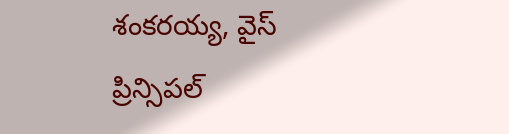శంకరయ్య, వైస్ ప్రిన్సిపల్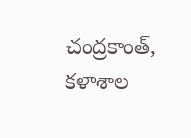చంద్రకాంత్, కళాశాల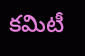కమిటీ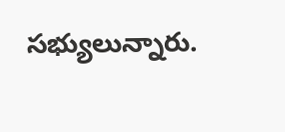సభ్యులున్నారు.